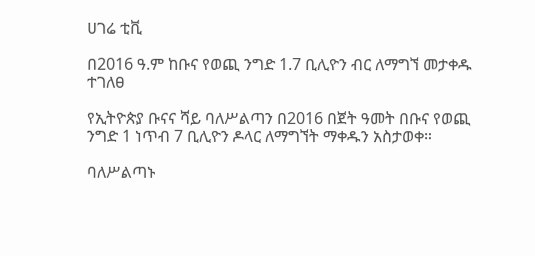ሀገሬ ቲቪ

በ2016 ዓ.ም ከቡና የወጪ ንግድ 1.7 ቢሊዮን ብር ለማግኘ መታቀዱ ተገለፀ

የኢትዮጵያ ቡናና ሻይ ባለሥልጣን በ2016 በጀት ዓመት በቡና የወጪ ንግድ 1 ነጥብ 7 ቢሊዮን ዶላር ለማግኘት ማቀዱን አስታወቀ።

ባለሥልጣኑ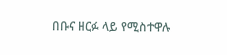በቡና ዘርፉ ላይ የሚስተዋሉ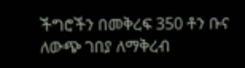ችግሮችን በመቅረፍ 350 ቶን ቡና ለውጭ ገበያ ለማቅረብ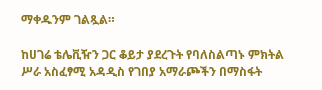ማቀዱንም ገልጿል።

ከሀገሬ ቴሌቪዥን ጋር ቆይታ ያደረጉት የባለስልጣኑ ምክትል ሥራ አስፈፃሚ አዳዲስ የገበያ አማራጮችን በማስፋት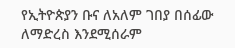የኢትዮጵያን ቡና ለአለም ገበያ በሰፊው ለማድረስ እንደሚሰራም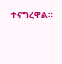ተናግረዋል።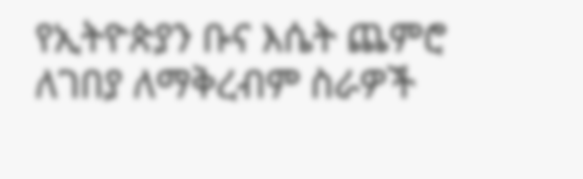የኢትዮጵያን ቡና እሴት ጨምሮ ለገበያ ለማቅረብም ስራዎች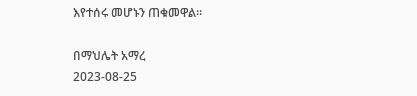እየተሰሩ መሆኑን ጠቁመዋል።

በማህሌት አማረ
2023-08-25